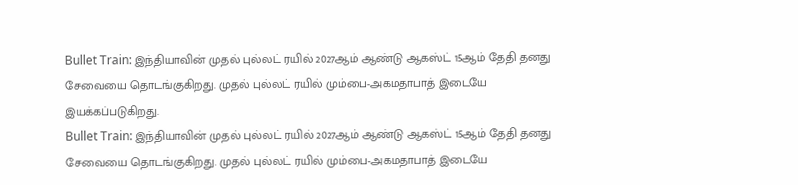Bullet Train: இந்தியாவின் முதல் புல்லட் ரயில் 2027ஆம் ஆண்டு ஆகஸ்ட் 15ஆம் தேதி தனது சேவையை தொடங்குகிறது. முதல் புல்லட் ரயில் மும்பை-அகமதாபாத் இடையே இயக்கப்படுகிறது.
Bullet Train: இந்தியாவின் முதல் புல்லட் ரயில் 2027ஆம் ஆண்டு ஆகஸ்ட் 15ஆம் தேதி தனது சேவையை தொடங்குகிறது. முதல் புல்லட் ரயில் மும்பை-அகமதாபாத் இடையே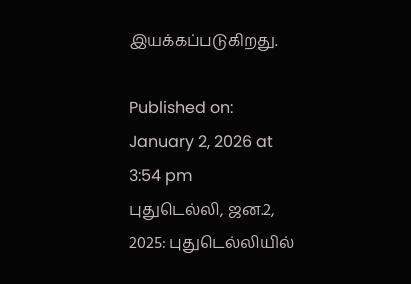இயக்கப்படுகிறது.

Published on: January 2, 2026 at 3:54 pm
புதுடெல்லி, ஜன.2, 2025: புதுடெல்லியில்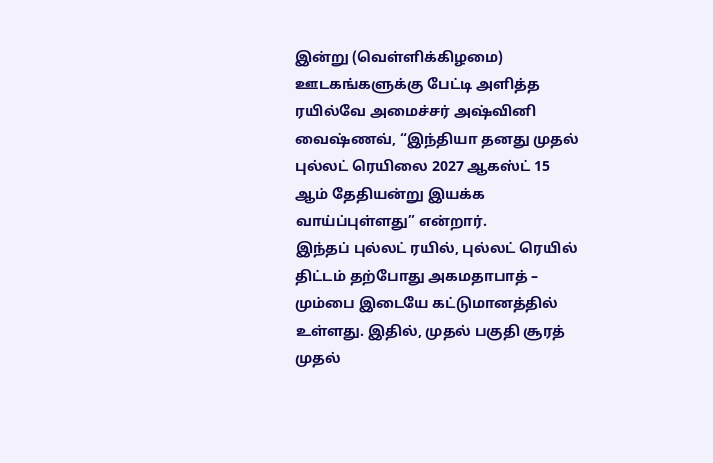இன்று (வெள்ளிக்கிழமை) ஊடகங்களுக்கு பேட்டி அளித்த ரயில்வே அமைச்சர் அஷ்வினி வைஷ்ணவ், “இந்தியா தனது முதல் புல்லட் ரெயிலை 2027 ஆகஸ்ட் 15 ஆம் தேதியன்று இயக்க வாய்ப்புள்ளது” என்றார்.
இந்தப் புல்லட் ரயில், புல்லட் ரெயில் திட்டம் தற்போது அகமதாபாத் – மும்பை இடையே கட்டுமானத்தில் உள்ளது. இதில், முதல் பகுதி சூரத் முதல்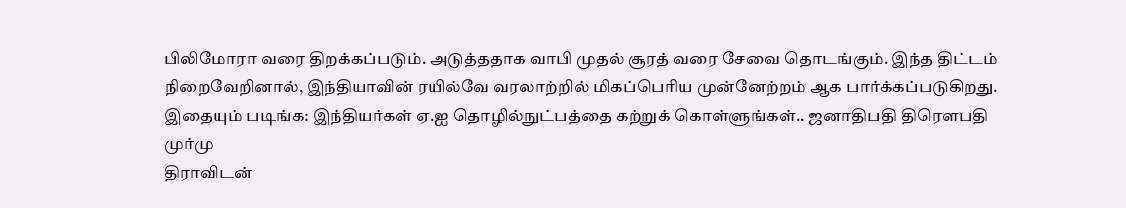பிலிமோரா வரை திறக்கப்படும். அடுத்ததாக வாபி முதல் சூரத் வரை சேவை தொடங்கும். இந்த திட்டம் நிறைவேறினால், இந்தியாவின் ரயில்வே வரலாற்றில் மிகப்பெரிய முன்னேற்றம் ஆக பார்க்கப்படுகிறது.
இதையும் படிங்க: இந்தியர்கள் ஏ.ஐ தொழில்நுட்பத்தை கற்றுக் கொள்ளுங்கள்.. ஜனாதிபதி திரௌபதி முர்மு
திராவிடன்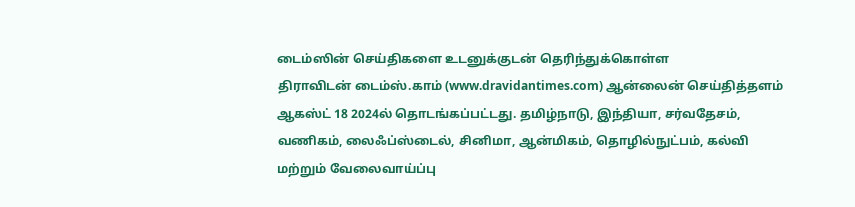டைம்ஸின் செய்திகளை உடனுக்குடன் தெரிந்துக்கொள்ள
திராவிடன் டைம்ஸ்.காம் (www.dravidantimes.com) ஆன்லைன் செய்தித்தளம் ஆகஸ்ட் 18 2024ல் தொடங்கப்பட்டது. தமிழ்நாடு, இந்தியா, சர்வதேசம், வணிகம், லைஃப்ஸ்டைல், சினிமா, ஆன்மிகம், தொழில்நுட்பம், கல்வி மற்றும் வேலைவாய்ப்பு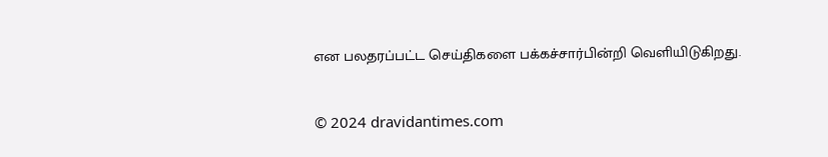என பலதரப்பட்ட செய்திகளை பக்கச்சார்பின்றி வெளியிடுகிறது.


© 2024 dravidantimes.com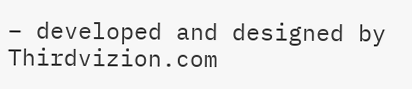– developed and designed by Thirdvizion.com